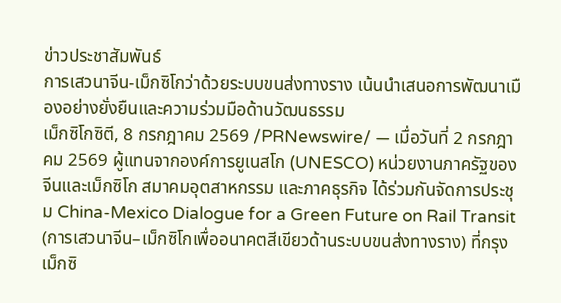ข่าวประชาสัมพันธ์
การเสวนาจีน-เม็กซิโกว่าด้วยระบบขนส่งทางราง เน้นนำเสนอการพัฒนาเมืองอย่างยั่งยืนและความร่วมมือด้านวัฒนธรรม
เม็กซิโกซิตี, 8 กรกฎาคม 2569 /PRNewswire/ — เมื่อวันที่ 2 กรกฎาคม 2569 ผู้แทนจากองค์การยูเนสโก (UNESCO) หน่วยงานภาครัฐของจีนและเม็กซิโก สมาคมอุตสาหกรรม และภาคธุรกิจ ได้ร่วมกันจัดการประชุม China-Mexico Dialogue for a Green Future on Rail Transit (การเสวนาจีน–เม็กซิโกเพื่ออนาคตสีเขียวด้านระบบขนส่งทางราง) ที่กรุงเม็กซิ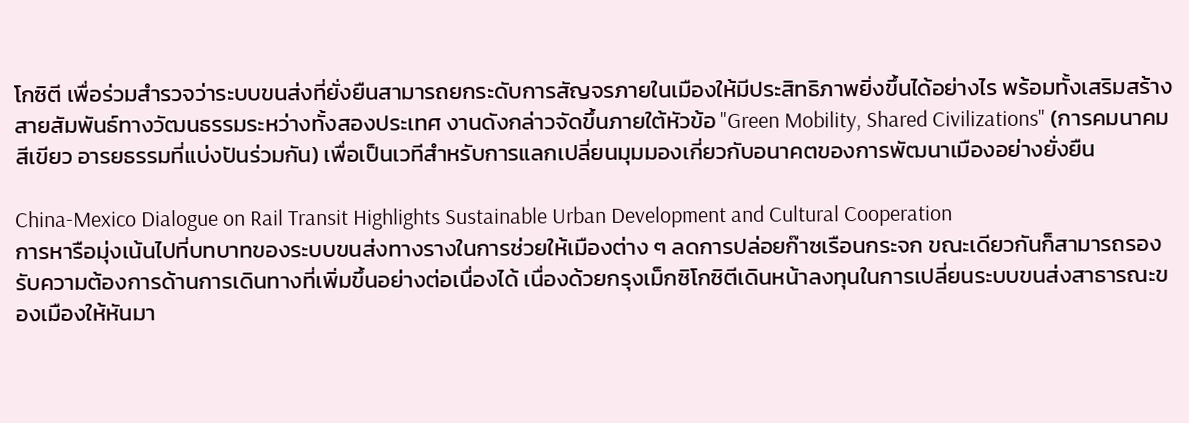โกซิตี เพื่อร่วมสำรวจว่าระบบขนส่งที่ยั่งยืนสามารถยกระดับการสัญจรภายในเมืองให้มีประสิทธิภาพยิ่งขึ้นได้อย่างไร พร้อมทั้งเสริมสร้างสายสัมพันธ์ทางวัฒนธรรมระหว่างทั้งสองประเทศ งานดังกล่าวจัดขึ้นภายใต้หัวข้อ "Green Mobility, Shared Civilizations" (การคมนาคมสีเขียว อารยธรรมที่แบ่งปันร่วมกัน) เพื่อเป็นเวทีสำหรับการแลกเปลี่ยนมุมมองเกี่ยวกับอนาคตของการพัฒนาเมืองอย่างยั่งยืน

China-Mexico Dialogue on Rail Transit Highlights Sustainable Urban Development and Cultural Cooperation
การหารือมุ่งเน้นไปที่บทบาทของระบบขนส่งทางรางในการช่วยให้เมืองต่าง ๆ ลดการปล่อยก๊าซเรือนกระจก ขณะเดียวกันก็สามารถรองรับความต้องการด้านการเดินทางที่เพิ่มขึ้นอย่างต่อเนื่องได้ เนื่องด้วยกรุงเม็กซิโกซิตีเดินหน้าลงทุนในการเปลี่ยนระบบขนส่งสาธารณะของเมืองให้หันมา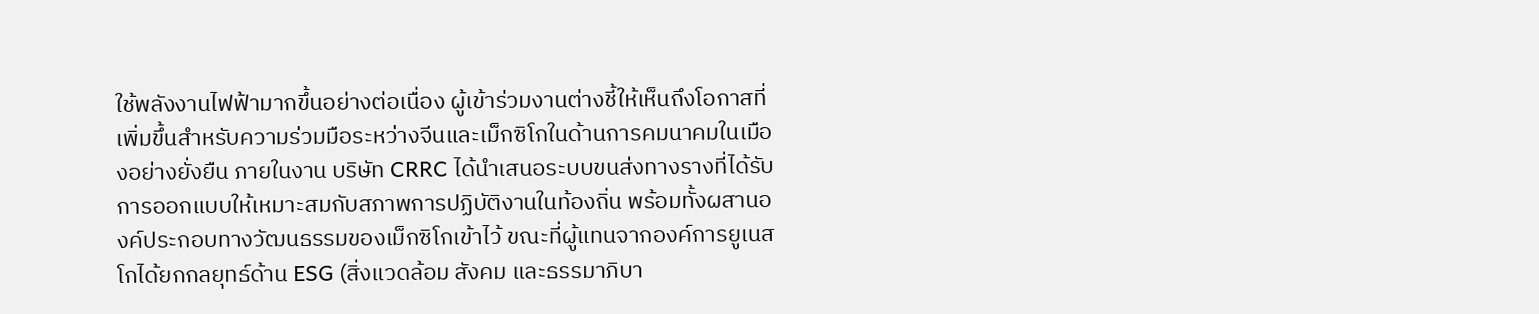ใช้พลังงานไฟฟ้ามากขึ้นอย่างต่อเนื่อง ผู้เข้าร่วมงานต่างชี้ให้เห็นถึงโอกาสที่เพิ่มขึ้นสำหรับความร่วมมือระหว่างจีนและเม็กซิโกในด้านการคมนาคมในเมืองอย่างยั่งยืน ภายในงาน บริษัท CRRC ได้นำเสนอระบบขนส่งทางรางที่ได้รับการออกแบบให้เหมาะสมกับสภาพการปฏิบัติงานในท้องถิ่น พร้อมทั้งผสานองค์ประกอบทางวัฒนธรรมของเม็กซิโกเข้าไว้ ขณะที่ผู้แทนจากองค์การยูเนสโกได้ยกกลยุทธ์ด้าน ESG (สิ่งแวดล้อม สังคม และธรรมาภิบา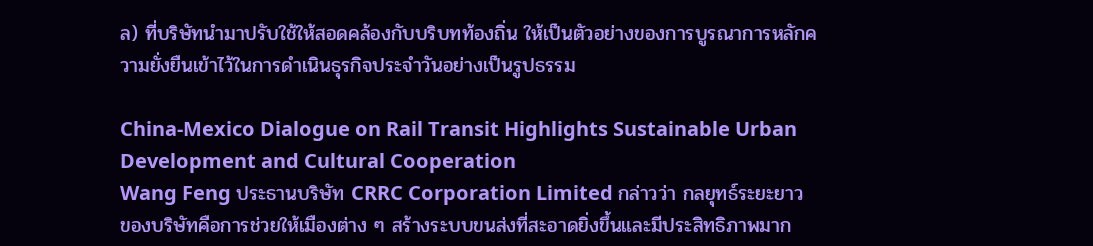ล) ที่บริษัทนำมาปรับใช้ให้สอดคล้องกับบริบทท้องถิ่น ให้เป็นตัวอย่างของการบูรณาการหลักความยั่งยืนเข้าไว้ในการดำเนินธุรกิจประจำวันอย่างเป็นรูปธรรม

China-Mexico Dialogue on Rail Transit Highlights Sustainable Urban Development and Cultural Cooperation
Wang Feng ประธานบริษัท CRRC Corporation Limited กล่าวว่า กลยุทธ์ระยะยาวของบริษัทคือการช่วยให้เมืองต่าง ๆ สร้างระบบขนส่งที่สะอาดยิ่งขึ้นและมีประสิทธิภาพมาก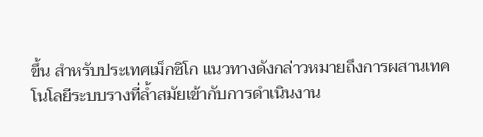ขึ้น สำหรับประเทศเม็กซิโก แนวทางดังกล่าวหมายถึงการผสานเทคโนโลยีระบบรางที่ล้ำสมัยเข้ากับการดำเนินงาน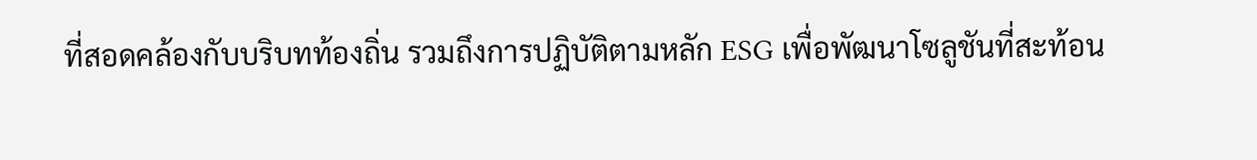ที่สอดคล้องกับบริบทท้องถิ่น รวมถึงการปฏิบัติตามหลัก ESG เพื่อพัฒนาโซลูชันที่สะท้อน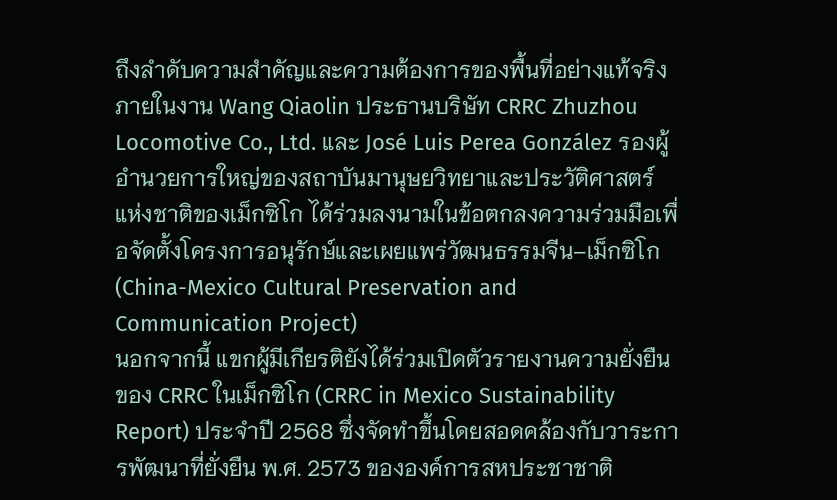ถึงลำดับความสำคัญและความต้องการของพื้นที่อย่างแท้จริง
ภายในงาน Wang Qiaolin ประธานบริษัท CRRC Zhuzhou Locomotive Co., Ltd. และ José Luis Perea González รองผู้อำนวยการใหญ่ของสถาบันมานุษยวิทยาและประวัติศาสตร์แห่งชาติของเม็กซิโก ได้ร่วมลงนามในข้อตกลงความร่วมมือเพื่อจัดตั้งโครงการอนุรักษ์และเผยแพร่วัฒนธรรมจีน–เม็กซิโก (China-Mexico Cultural Preservation and Communication Project)
นอกจากนี้ แขกผู้มีเกียรติยังได้ร่วมเปิดตัวรายงานความยั่งยืนของ CRRC ในเม็กซิโก (CRRC in Mexico Sustainability Report) ประจำปี 2568 ซึ่งจัดทำขึ้นโดยสอดคล้องกับวาระการพัฒนาที่ยั่งยืน พ.ศ. 2573 ขององค์การสหประชาชาติ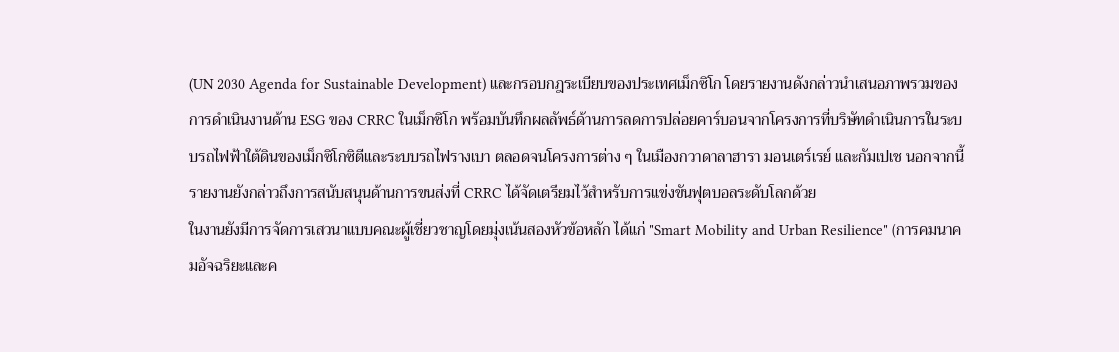(UN 2030 Agenda for Sustainable Development) และกรอบกฎระเบียบของประเทศเม็กซิโก โดยรายงานดังกล่าวนำเสนอภาพรวมของการดำเนินงานด้าน ESG ของ CRRC ในเม็กซิโก พร้อมบันทึกผลลัพธ์ด้านการลดการปล่อยคาร์บอนจากโครงการที่บริษัทดำเนินการในระบบรถไฟฟ้าใต้ดินของเม็กซิโกซิตีและระบบรถไฟรางเบา ตลอดจนโครงการต่าง ๆ ในเมืองกวาดาลาฮารา มอนเตร์เรย์ และกัมเปเช นอกจากนี้ รายงานยังกล่าวถึงการสนับสนุนด้านการขนส่งที่ CRRC ได้จัดเตรียมไว้สำหรับการแข่งขันฟุตบอลระดับโลกด้วย
ในงานยังมีการจัดการเสวนาแบบคณะผู้เชี่ยวชาญโดยมุ่งเน้นสองหัวข้อหลัก ได้แก่ "Smart Mobility and Urban Resilience" (การคมนาคมอัจฉริยะและค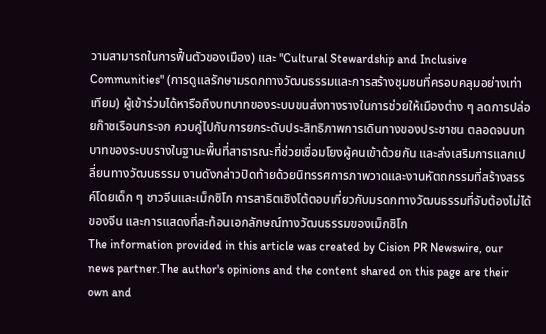วามสามารถในการฟื้นตัวของเมือง) และ "Cultural Stewardship and Inclusive Communities" (การดูแลรักษามรดกทางวัฒนธรรมและการสร้างชุมชนที่ครอบคลุมอย่างเท่าเทียม) ผู้เข้าร่วมได้หารือถึงบทบาทของระบบขนส่งทางรางในการช่วยให้เมืองต่าง ๆ ลดการปล่อยก๊าซเรือนกระจก ควบคู่ไปกับการยกระดับประสิทธิภาพการเดินทางของประชาชน ตลอดจนบทบาทของระบบรางในฐานะพื้นที่สาธารณะที่ช่วยเชื่อมโยงผู้คนเข้าด้วยกัน และส่งเสริมการแลกเปลี่ยนทางวัฒนธรรม งานดังกล่าวปิดท้ายด้วยนิทรรศการภาพวาดและงานหัตถกรรมที่สร้างสรรค์โดยเด็ก ๆ ชาวจีนและเม็กซิโก การสาธิตเชิงโต้ตอบเกี่ยวกับมรดกทางวัฒนธรรมที่จับต้องไม่ได้ของจีน และการแสดงที่สะท้อนเอกลักษณ์ทางวัฒนธรรมของเม็กซิโก
The information provided in this article was created by Cision PR Newswire, our news partner.The author's opinions and the content shared on this page are their own and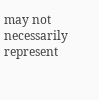may not necessarily represent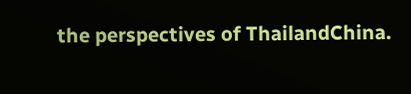the perspectives of ThailandChina.